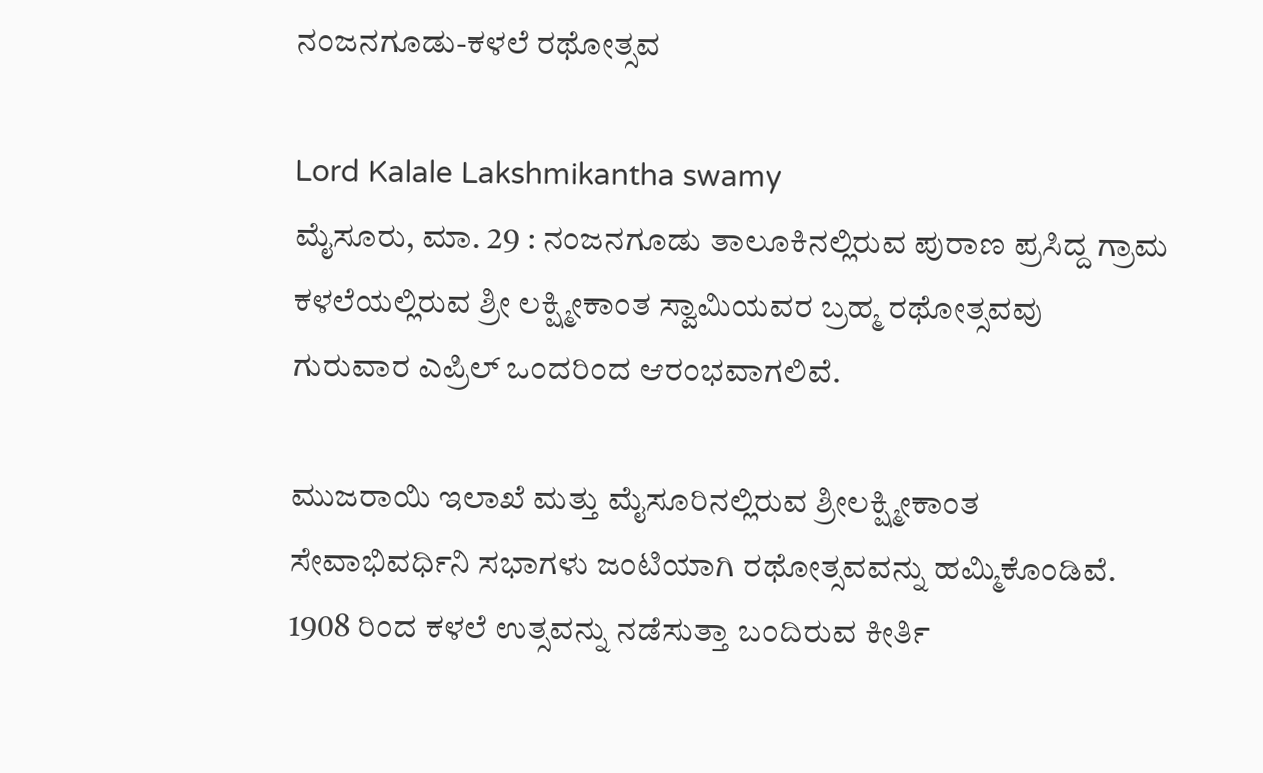ನಂಜನಗೂಡು-ಕಳಲೆ ರಥೋತ್ಸವ

Lord Kalale Lakshmikantha swamy
ಮೈಸೂರು, ಮಾ. 29 : ನಂಜನಗೂಡು ತಾಲೂಕಿನಲ್ಲಿರುವ ಪುರಾಣ ಪ್ರಸಿದ್ದ ಗ್ರಾಮ ಕಳಲೆಯಲ್ಲಿರುವ ಶ್ರೀ ಲಕ್ಷ್ಮೀಕಾಂತ ಸ್ವಾಮಿಯವರ ಬ್ರಹ್ಮ ರಥೋತ್ಸವವು ಗುರುವಾರ ಎಪ್ರಿಲ್ ಒಂದರಿಂದ ಆರಂಭವಾಗಲಿವೆ.

ಮುಜರಾಯಿ ಇಲಾಖೆ ಮತ್ತು ಮೈಸೂರಿನಲ್ಲಿರುವ ಶ್ರೀಲಕ್ಷ್ಮೀಕಾಂತ ಸೇವಾಭಿವರ್ಧಿನಿ ಸಭಾಗಳು ಜಂಟಿಯಾಗಿ ರಥೋತ್ಸವವನ್ನು ಹಮ್ಮಿಕೊಂಡಿವೆ. 1908 ರಿಂದ ಕಳಲೆ ಉತ್ಸವನ್ನು ನಡೆಸುತ್ತಾ ಬಂದಿರುವ ಕೀರ್ತಿ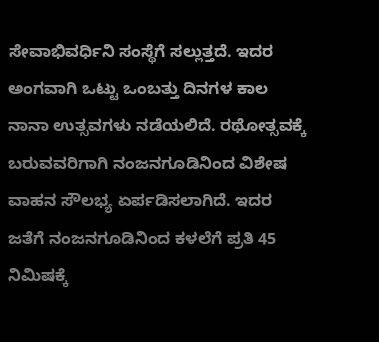ಸೇವಾಭಿವರ್ಧಿನಿ ಸಂಸ್ಥೆಗೆ ಸಲ್ಲುತ್ತದೆ. ಇದರ ಅಂಗವಾಗಿ ಒಟ್ಟು ಒಂಬತ್ತು ದಿನಗಳ ಕಾಲ ನಾನಾ ಉತ್ಸವಗಳು ನಡೆಯಲಿದೆ. ರಥೋತ್ಸವಕ್ಕೆ ಬರುವವರಿಗಾಗಿ ನಂಜನಗೂಡಿನಿಂದ ವಿಶೇಷ ವಾಹನ ಸೌಲಭ್ಯ ಏರ್ಪಡಿಸಲಾಗಿದೆ. ಇದರ ಜತೆಗೆ ನಂಜನಗೂಡಿನಿಂದ ಕಳಲೆಗೆ ಪ್ರತಿ 45 ನಿಮಿಷಕ್ಕೆ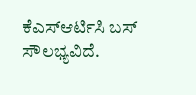ಕೆಎಸ್ಆರ್ಟಿಸಿ ಬಸ್ ಸೌಲಭ್ಯವಿದೆ.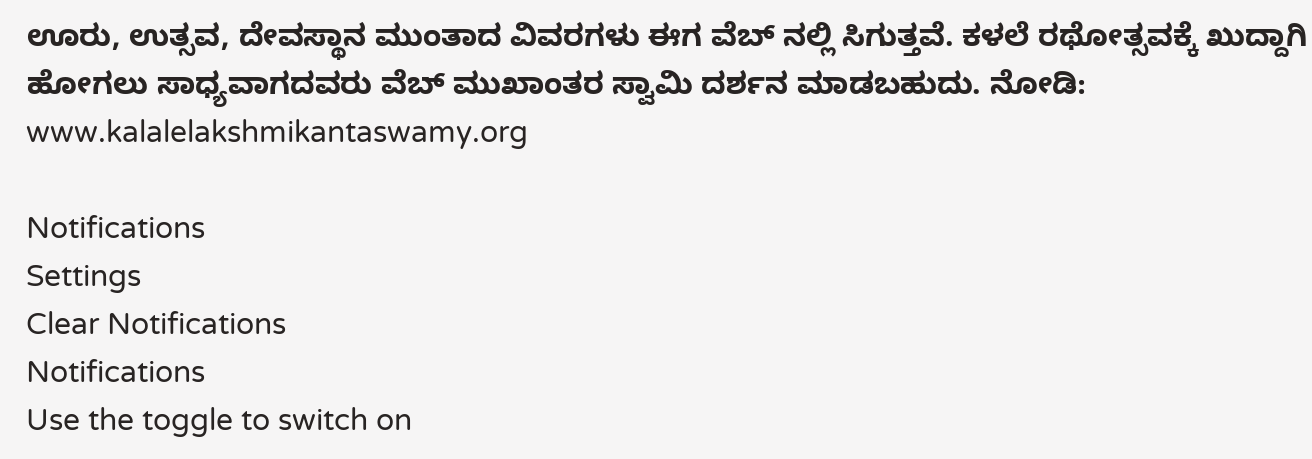ಊರು, ಉತ್ಸವ, ದೇವಸ್ಥಾನ ಮುಂತಾದ ವಿವರಗಳು ಈಗ ವೆಬ್ ನಲ್ಲಿ ಸಿಗುತ್ತವೆ. ಕಳಲೆ ರಥೋತ್ಸವಕ್ಕೆ ಖುದ್ದಾಗಿ ಹೋಗಲು ಸಾಧ್ಯವಾಗದವರು ವೆಬ್ ಮುಖಾಂತರ ಸ್ವಾಮಿ ದರ್ಶನ ಮಾಡಬಹುದು. ನೋಡಿ: www.kalalelakshmikantaswamy.org

Notifications
Settings
Clear Notifications
Notifications
Use the toggle to switch on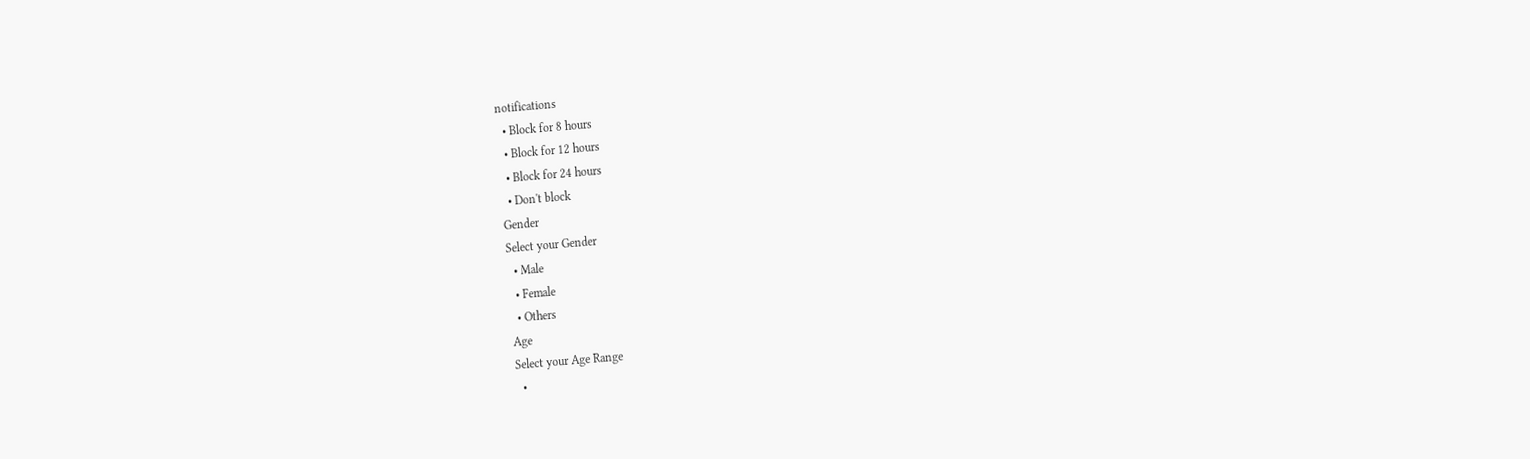notifications
  • Block for 8 hours
  • Block for 12 hours
  • Block for 24 hours
  • Don't block
Gender
Select your Gender
  • Male
  • Female
  • Others
Age
Select your Age Range
  •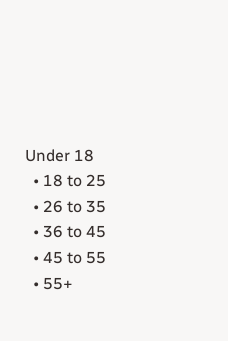Under 18
  • 18 to 25
  • 26 to 35
  • 36 to 45
  • 45 to 55
  • 55+